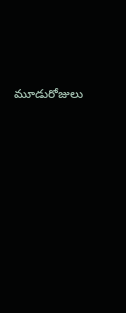మూడురోజులు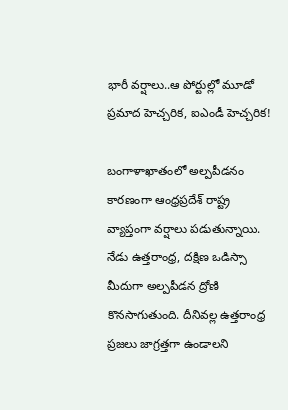భారీ వర్షాలు..ఆ పోర్టుల్లో మూడో ప్రమాద హెచ్చరిక, ఐఎండీ హెచ్చరిక!

బంగాళాఖాతంలో అల్పపీడనం కారణంగా ఆంధ్రప్రదేశ్ రాష్ట్ర వ్యాప్తంగా వర్షాలు పడుతున్నాయి. నేడు ఉత్తరాంధ్ర, దక్షిణ ఒడిస్సా మీదుగా అల్పపీడన ద్రోణి కొనసాగుతుంది. దీనివల్ల ఉత్తరాంధ్ర ప్రజలు జాగ్రత్తగా ఉండాలని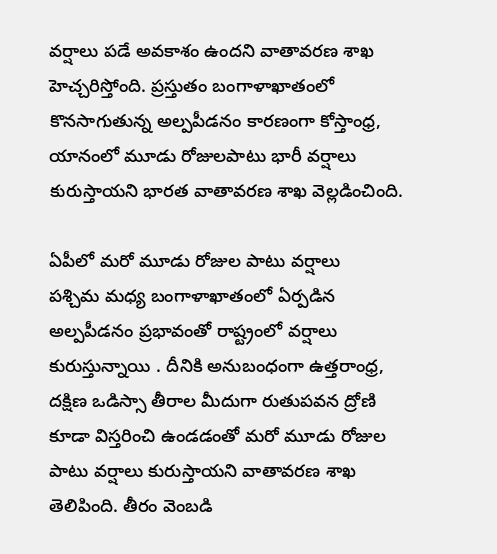వర్షాలు పడే అవకాశం ఉందని వాతావరణ శాఖ హెచ్చరిస్తోంది. ప్రస్తుతం బంగాళాఖాతంలో కొనసాగుతున్న అల్పపీడనం కారణంగా కోస్తాంధ్ర, యానంలో మూడు రోజులపాటు భారీ వర్షాలు కురుస్తాయని భారత వాతావరణ శాఖ వెల్లడించింది.

ఏపీలో మరో మూడు రోజుల పాటు వర్షాలు
పశ్చిమ మధ్య బంగాళాఖాతంలో ఏర్పడిన అల్పపీడనం ప్రభావంతో రాష్ట్రంలో వర్షాలు కురుస్తున్నాయి . దీనికి అనుబంధంగా ఉత్తరాంధ్ర, దక్షిణ ఒడిస్సా తీరాల మీదుగా రుతుపవన ద్రోణి కూడా విస్తరించి ఉండడంతో మరో మూడు రోజుల పాటు వర్షాలు కురుస్తాయని వాతావరణ శాఖ తెలిపింది. తీరం వెంబడి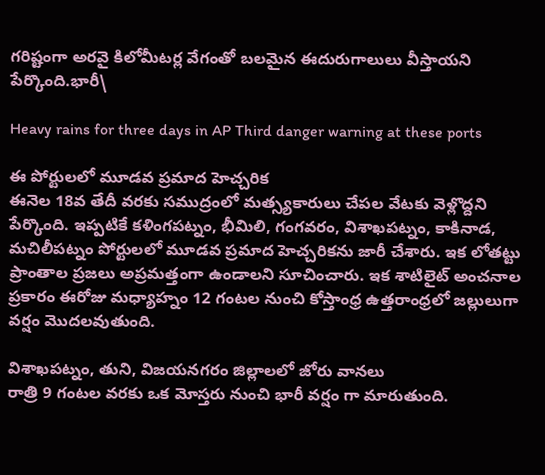గరిష్టంగా అరవై కిలోమీటర్ల వేగంతో బలమైన ఈదురుగాలులు వీస్తాయని పేర్కొంది.భారీ\

Heavy rains for three days in AP Third danger warning at these ports

ఈ పోర్టులలో మూడవ ప్రమాద హెచ్చరిక
ఈనెల 18వ తేదీ వరకు సముద్రంలో మత్స్యకారులు చేపల వేటకు వెళ్లొద్దని పేర్కొంది. ఇప్పటికే కళింగపట్నం, భీమిలి, గంగవరం, విశాఖపట్నం, కాకినాడ, మచిలీపట్నం పోర్టులలో మూడవ ప్రమాద హెచ్చరికను జారీ చేశారు. ఇక లోతట్టు ప్రాంతాల ప్రజలు అప్రమత్తంగా ఉండాలని సూచించారు. ఇక శాటిలైట్ అంచనాల ప్రకారం ఈరోజు మధ్యాహ్నం 12 గంటల నుంచి కోస్తాంధ్ర ఉత్తరాంధ్రలో జల్లులుగా వర్షం మొదలవుతుంది.

విశాఖపట్నం, తుని, విజయనగరం జిల్లాలలో జోరు వానలు
రాత్రి 9 గంటల వరకు ఒక మోస్తరు నుంచి భారీ వర్షం గా మారుతుంది.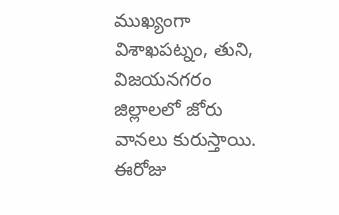ముఖ్యంగా విశాఖపట్నం, తుని, విజయనగరం జిల్లాలలో జోరు వానలు కురుస్తాయి. ఈరోజు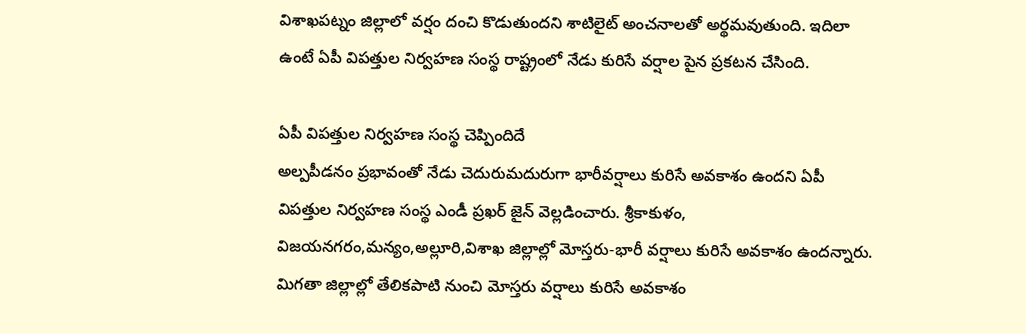విశాఖపట్నం జిల్లాలో వర్షం దంచి కొడుతుందని శాటిలైట్ అంచనాలతో అర్థమవుతుంది. ఇదిలా ఉంటే ఏపీ విపత్తుల నిర్వహణ సంస్థ రాష్ట్రంలో నేడు కురిసే వర్షాల పైన ప్రకటన చేసింది.

ఏపీ విపత్తుల నిర్వహణ సంస్థ చెప్పిందిదే
అల్పపీడనం ప్రభావంతో నేడు చెదురుమదురుగా భారీవర్షాలు కురిసే అవకాశం ఉందని ఏపీ విపత్తుల నిర్వహణ సంస్థ ఎండీ ప్రఖర్ జైన్ వెల్లడించారు. శ్రీకాకుళం, విజయనగరం,మన్యం,అల్లూరి,విశాఖ జిల్లాల్లో మోస్తరు-భారీ వర్షాలు కురిసే అవకాశం ఉందన్నారు. మిగతా జిల్లాల్లో తేలికపాటి నుంచి మోస్తరు వర్షాలు కురిసే అవకాశం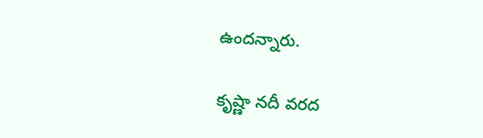ఉందన్నారు.

కృష్ణా నదీ వరద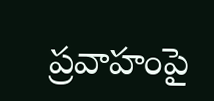ప్రవాహంపై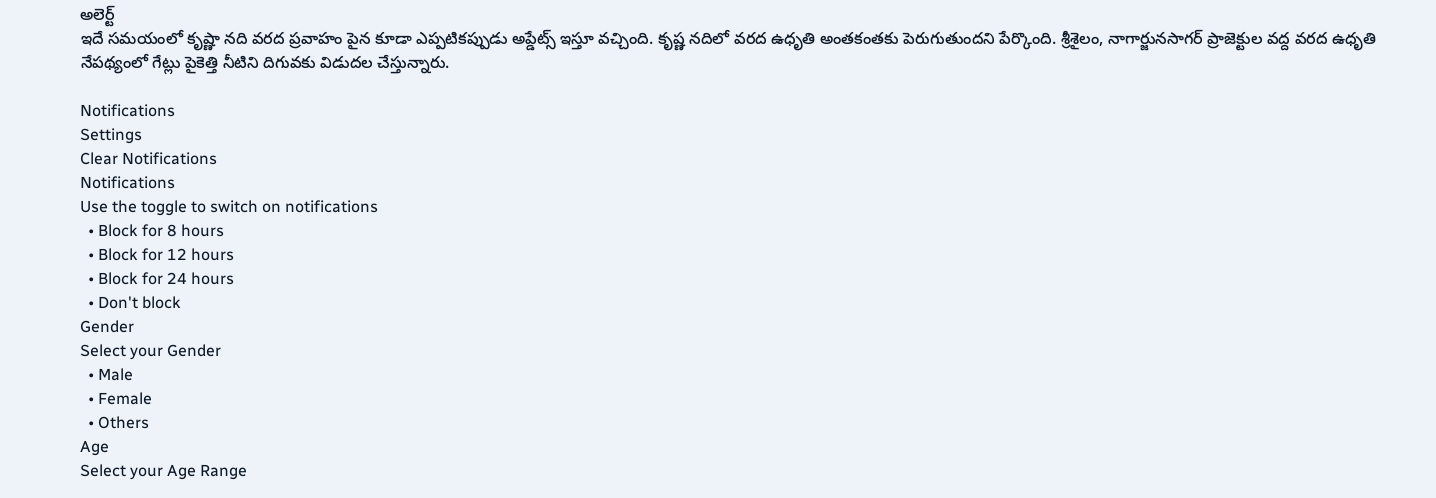అలెర్ట్
ఇదే సమయంలో కృష్ణా నది వరద ప్రవాహం పైన కూడా ఎప్పటికప్పుడు అప్డేట్స్ ఇస్తూ వచ్చింది. కృష్ణ నదిలో వరద ఉధృతి అంతకంతకు పెరుగుతుందని పేర్కొంది. శ్రీశైలం, నాగార్జునసాగర్ ప్రాజెక్టుల వద్ద వరద ఉధృతి నేపథ్యంలో గేట్లు పైకెత్తి నీటిని దిగువకు విడుదల చేస్తున్నారు.

Notifications
Settings
Clear Notifications
Notifications
Use the toggle to switch on notifications
  • Block for 8 hours
  • Block for 12 hours
  • Block for 24 hours
  • Don't block
Gender
Select your Gender
  • Male
  • Female
  • Others
Age
Select your Age Range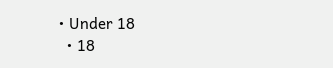• Under 18
  • 18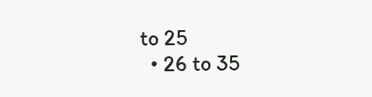to 25
  • 26 to 35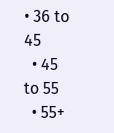• 36 to 45
  • 45 to 55
  • 55+